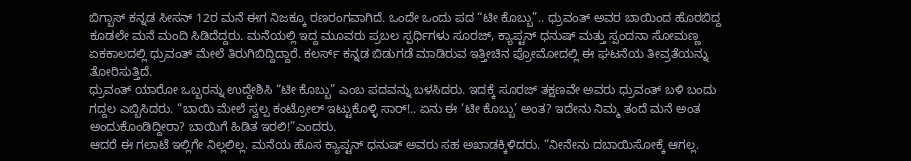ಬಿಗ್ಬಾಸ್ ಕನ್ನಡ ಸೀಸನ್ 12ರ ಮನೆ ಈಗ ನಿಜಕ್ಕೂ ರಣರಂಗವಾಗಿದೆ. ಒಂದೇ ಒಂದು ಪದ “ಟೀ ಕೊಬ್ಬು”.. ಧ್ರುವಂತ್ ಅವರ ಬಾಯಿಂದ ಹೊರಬಿದ್ದ ಕೂಡಲೇ ಮನೆ ಮಂದಿ ಸಿಡಿದೆದ್ದರು. ಮನೆಯಲ್ಲಿ ಇದ್ದ ಮೂವರು ಪ್ರಬಲ ಸ್ಪರ್ಧಿಗಳು ಸೂರಜ್, ಕ್ಯಾಪ್ಟನ್ ಧನುಷ್ ಮತ್ತು ಸ್ಪಂದನಾ ಸೋಮಣ್ಣ ಏಕಕಾಲದಲ್ಲಿ ಧ್ರುವಂತ್ ಮೇಲೆ ತಿರುಗಿಬಿದ್ದಿದ್ದಾರೆ. ಕಲರ್ಸ್ ಕನ್ನಡ ಬಿಡುಗಡೆ ಮಾಡಿರುವ ಇತ್ತೀಚಿನ ಪ್ರೋಮೋದಲ್ಲಿ ಈ ಘಟನೆಯ ತೀವ್ರತೆಯನ್ನು ತೋರಿಸುತ್ತಿದೆ.
ಧ್ರುವಂತ್ ಯಾರೋ ಒಬ್ಬರನ್ನು ಉದ್ದೇಶಿಸಿ “ಟೀ ಕೊಬ್ಬು” ಎಂಬ ಪದವನ್ನು ಬಳಸಿದರು. ಇದಕ್ಕೆ ಸೂರಜ್ ತಕ್ಷಣವೇ ಅವರು ಧ್ರುವಂತ್ ಬಳಿ ಬಂದು ಗದ್ದಲ ಎಬ್ಬಿಸಿದರು. “ಬಾಯಿ ಮೇಲೆ ಸ್ವಲ್ಪ ಕಂಟ್ರೋಲ್ ಇಟ್ಟುಕೊಳ್ಳಿ ಸಾರ್!.. ಏನು ಈ ‘ಟೀ ಕೊಬ್ಬು’ ಅಂತ? ಇದೇನು ನಿಮ್ಮ ತಂದೆ ಮನೆ ಅಂತ ಅಂದುಕೊಂಡಿದ್ದೀರಾ? ಬಾಯಿಗೆ ಹಿಡಿತ ಇರಲಿ!”ಎಂದರು.
ಆದರೆ ಈ ಗಲಾಟೆ ಇಲ್ಲಿಗೇ ನಿಲ್ಲಲಿಲ್ಲ. ಮನೆಯ ಹೊಸ ಕ್ಯಾಪ್ಟನ್ ಧನುಷ್ ಅವರು ಸಹ ಅಖಾಡಕ್ಕಿಳಿದರು. “ನೀನೇನು ದಬಾಯಿಸೋಕ್ಕೆ ಆಗಲ್ಲ.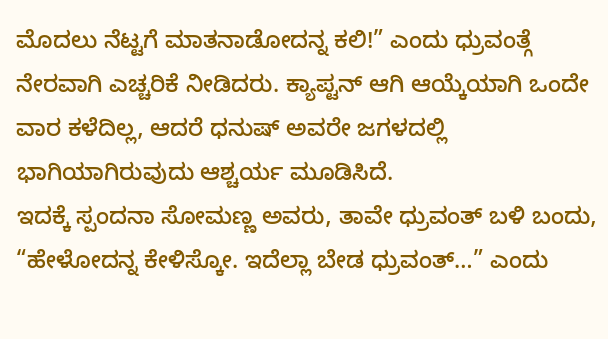ಮೊದಲು ನೆಟ್ಟಗೆ ಮಾತನಾಡೋದನ್ನ ಕಲಿ!” ಎಂದು ಧ್ರುವಂತ್ಗೆ ನೇರವಾಗಿ ಎಚ್ಚರಿಕೆ ನೀಡಿದರು. ಕ್ಯಾಪ್ಟನ್ ಆಗಿ ಆಯ್ಕೆಯಾಗಿ ಒಂದೇ ವಾರ ಕಳೆದಿಲ್ಲ, ಆದರೆ ಧನುಷ್ ಅವರೇ ಜಗಳದಲ್ಲಿ ಭಾಗಿಯಾಗಿರುವುದು ಆಶ್ಚರ್ಯ ಮೂಡಿಸಿದೆ.
ಇದಕ್ಕೆ ಸ್ಪಂದನಾ ಸೋಮಣ್ಣ ಅವರು, ತಾವೇ ಧ್ರುವಂತ್ ಬಳಿ ಬಂದು, “ಹೇಳೋದನ್ನ ಕೇಳಿಸ್ಕೋ. ಇದೆಲ್ಲಾ ಬೇಡ ಧ್ರುವಂತ್…” ಎಂದು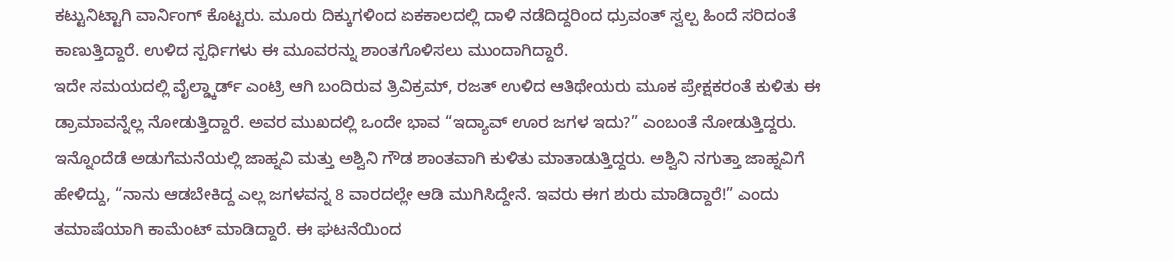ಕಟ್ಟುನಿಟ್ಟಾಗಿ ವಾರ್ನಿಂಗ್ ಕೊಟ್ಟರು. ಮೂರು ದಿಕ್ಕುಗಳಿಂದ ಏಕಕಾಲದಲ್ಲಿ ದಾಳಿ ನಡೆದಿದ್ದರಿಂದ ಧ್ರುವಂತ್ ಸ್ವಲ್ಪ ಹಿಂದೆ ಸರಿದಂತೆ ಕಾಣುತ್ತಿದ್ದಾರೆ. ಉಳಿದ ಸ್ಪರ್ಧಿಗಳು ಈ ಮೂವರನ್ನು ಶಾಂತಗೊಳಿಸಲು ಮುಂದಾಗಿದ್ದಾರೆ.
ಇದೇ ಸಮಯದಲ್ಲಿ ವೈಲ್ಡ್ಕಾರ್ಡ್ ಎಂಟ್ರಿ ಆಗಿ ಬಂದಿರುವ ತ್ರಿವಿಕ್ರಮ್, ರಜತ್ ಉಳಿದ ಆತಿಥೇಯರು ಮೂಕ ಪ್ರೇಕ್ಷಕರಂತೆ ಕುಳಿತು ಈ ಡ್ರಾಮಾವನ್ನೆಲ್ಲ ನೋಡುತ್ತಿದ್ದಾರೆ. ಅವರ ಮುಖದಲ್ಲಿ ಒಂದೇ ಭಾವ “ಇದ್ಯಾವ್ ಊರ ಜಗಳ ಇದು?” ಎಂಬಂತೆ ನೋಡುತ್ತಿದ್ದರು.
ಇನ್ನೊಂದೆಡೆ ಅಡುಗೆಮನೆಯಲ್ಲಿ ಜಾಹ್ನವಿ ಮತ್ತು ಅಶ್ವಿನಿ ಗೌಡ ಶಾಂತವಾಗಿ ಕುಳಿತು ಮಾತಾಡುತ್ತಿದ್ದರು. ಅಶ್ವಿನಿ ನಗುತ್ತಾ ಜಾಹ್ನವಿಗೆ ಹೇಳಿದ್ದು, “ನಾನು ಆಡಬೇಕಿದ್ದ ಎಲ್ಲ ಜಗಳವನ್ನ 8 ವಾರದಲ್ಲೇ ಆಡಿ ಮುಗಿಸಿದ್ದೇನೆ. ಇವರು ಈಗ ಶುರು ಮಾಡಿದ್ದಾರೆ!” ಎಂದು ತಮಾಷೆಯಾಗಿ ಕಾಮೆಂಟ್ ಮಾಡಿದ್ದಾರೆ. ಈ ಘಟನೆಯಿಂದ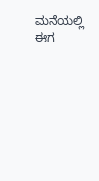ಮನೆಯಲ್ಲಿ ಈಗ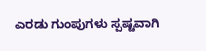ಎರಡು ಗುಂಪುಗಳು ಸ್ಪಷ್ಟವಾಗಿ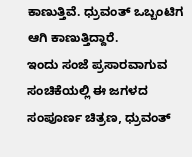ಕಾಣುತ್ತಿವೆ. ಧ್ರುವಂತ್ ಒಬ್ಬಂಟಿಗ ಆಗಿ ಕಾಣುತ್ತಿದ್ದಾರೆ.
ಇಂದು ಸಂಜೆ ಪ್ರಸಾರವಾಗುವ ಸಂಚಿಕೆಯಲ್ಲಿ ಈ ಜಗಳದ ಸಂಪೂರ್ಣ ಚಿತ್ರಣ, ಧ್ರುವಂತ್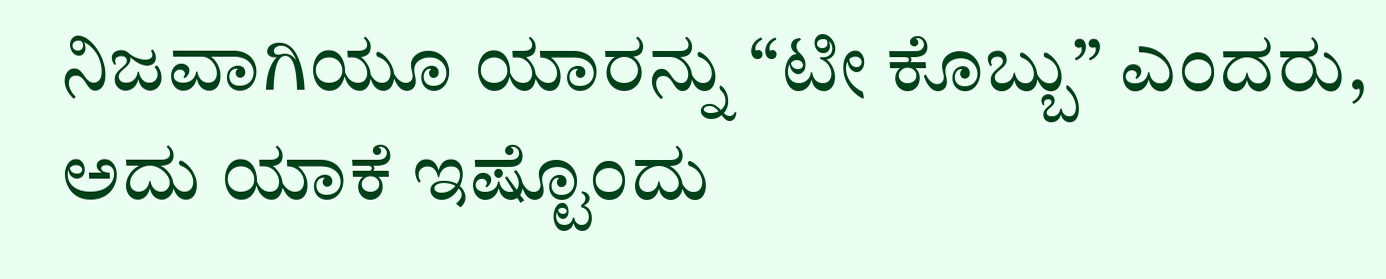ನಿಜವಾಗಿಯೂ ಯಾರನ್ನು “ಟೀ ಕೊಬ್ಬು” ಎಂದರು, ಅದು ಯಾಕೆ ಇಷ್ಟೊಂದು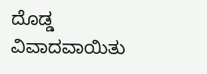ದೊಡ್ಡ ವಿವಾದವಾಯಿತು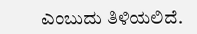ಎಂಬುದು ತಿಳಿಯಲಿದೆ.